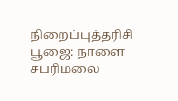நிறைப்புத்தரிசி பூஜை: நாளை சபரிமலை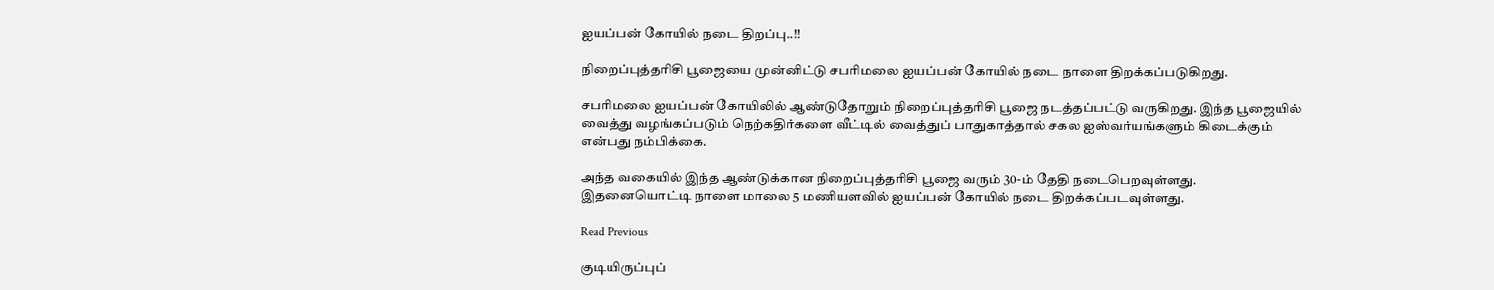ஐயப்பன் கோயில் நடை திறப்பு..!!

நிறைப்புத்தரிசி பூஜையை முன்னிட்டு சபரிமலை ஐயப்பன் கோயில் நடை நாளை திறக்கப்படுகிறது.

சபரிமலை ஐயப்பன் கோயிலில் ஆண்டுதோறும் நிறைப்புத்தரிசி பூஜை நடத்தப்பட்டு வருகிறது. இந்த பூஜையில் வைத்து வழங்கப்படும் நெற்கதிர்களை வீட்டில் வைத்துப் பாதுகாத்தால் சகல ஐஸ்வர்யங்களும் கிடைக்கும் என்பது நம்பிக்கை.

அந்த வகையில் இந்த ஆண்டுக்கான நிறைப்புத்தரிசி பூஜை வரும் 30-ம் தேதி நடைபெறவுள்ளது. இதனையொட்டி நாளை மாலை 5 மணியளவில் ஐயப்பன் கோயில் நடை திறக்கப்படவுள்ளது.

Read Previous

குடியிருப்புப்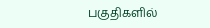பகுதிகளில்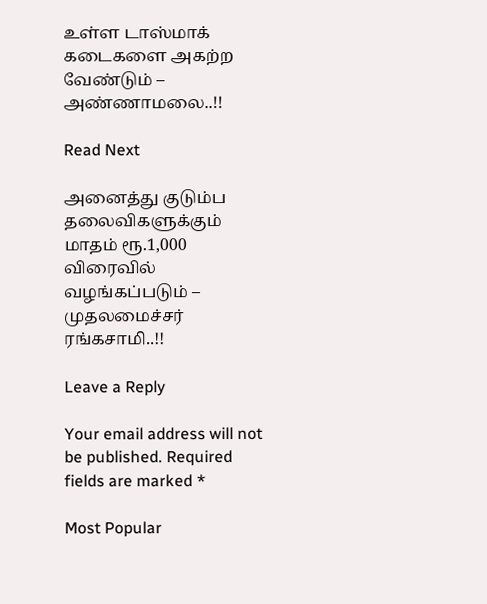உள்ள டாஸ்மாக் கடைகளை அகற்ற வேண்டும் – அண்ணாமலை..!!

Read Next

அனைத்து குடும்ப தலைவிகளுக்கும் மாதம் ரூ.1,000 விரைவில் வழங்கப்படும் – முதலமைச்சர் ரங்கசாமி..!!

Leave a Reply

Your email address will not be published. Required fields are marked *

Most Popular